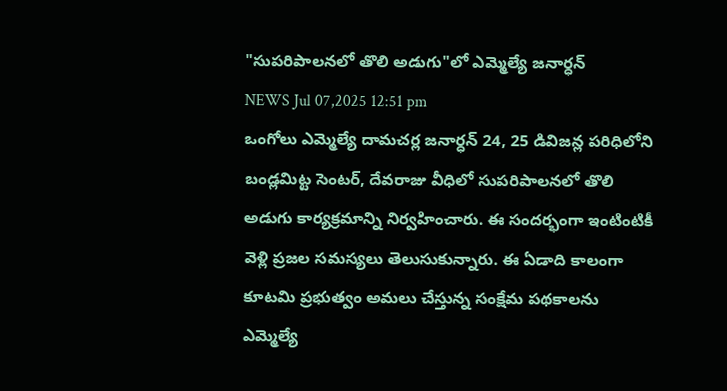"సుపరిపాలనలో తొలి అడుగు"లో ఎమ్మెల్యే జనార్ధన్
NEWS Jul 07,2025 12:51 pm
ఒంగోలు ఎమ్మెల్యే దామచర్ల జనార్ధన్ 24, 25 డివిజన్ల పరిధిలోని బండ్లమిట్ట సెంటర్, దేవరాజు వీధిలో సుపరిపాలనలో తొలి అడుగు కార్యక్రమాన్ని నిర్వహించారు. ఈ సందర్భంగా ఇంటింటికీ వెళ్లి ప్రజల సమస్యలు తెలుసుకున్నారు. ఈ ఏడాది కాలంగా కూటమి ప్రభుత్వం అమలు చేస్తున్న సంక్షేమ పథకాలను ఎమ్మెల్యే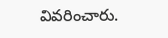వివరించారు.